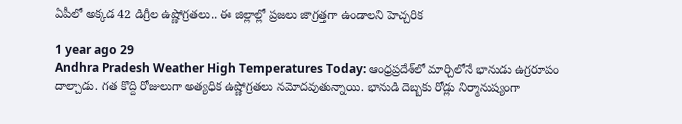ఏపీలో అక్కడ 42 డిగ్రీల ఉష్ణోగ్రతలు.. ఈ జిల్లాల్లో ప్రజలు జాగ్రత్తగా ఉండాలని హెచ్చరిక

1 year ago 29
Andhra Pradesh Weather High Temperatures Today: ఆంధ్రప్రదేశ్‌లో మార్చిలోనే భానుడు ఉగ్రరూపం దాల్చాడు. గత కొద్ది రోజులుగా అత్యధిక ఉష్ణోగ్రతలు నమోదవుతున్నాయి. భానుడి దెబ్బకు రోడ్లు నిర్మానుష్యంగా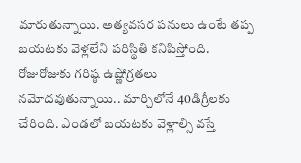మారుతున్నాయి. అత్యవసర పనులు ఉంటే తప్ప బయటకు వెళ్లలేని పరిస్థితి కనిపిస్తోంది. రోజురోజుకు గరిష్ఠ ఉష్ణోగ్రతలు నమోదవుతున్నాయి.. మార్చిలోనే 40డిగ్రీలకు చేరింది. ఎండలో బయటకు వెళ్లాల్సి వస్తే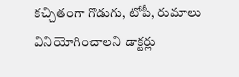కచ్చితంగా గొడుగు, టోపీ, రుమాలు వినియోగించాలని డాక్టర్లు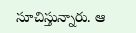సూచిస్తున్నారు. ఆ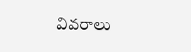వివరాలు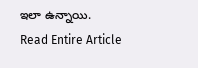ఇలా ఉన్నాయి.
Read Entire Article